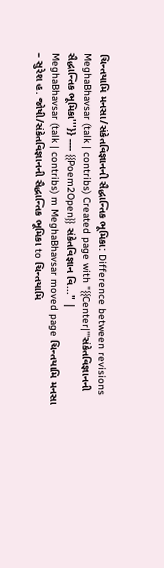ચિન્તયામિ મનસા/સંકેતવિજ્ઞાનની સૈદ્ધાન્તિક ભૂમિકા: Difference between revisions
MeghaBhavsar (talk | contribs) Created page with "{{Center|'''સંકેતવિજ્ઞાનની સૈદ્ધાન્તિક ભૂમિકા'''}} ---- {{Poem2Open}} સંકેતવિજ્ઞાન વિ..." |
MeghaBhavsar (talk | contribs) m MeghaBhavsar moved page ચિન્તયામિ મનસા – સુરેશ હ. જોષી/સંકેતવિજ્ઞાનની સૈદ્ધાન્તિક ભૂમિકા to ચિન્તયામિ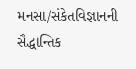મનસા/સંકેતવિજ્ઞાનની સૈદ્ધાન્તિક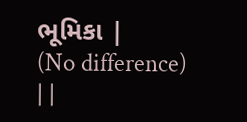ભૂમિકા |
(No difference)
| |